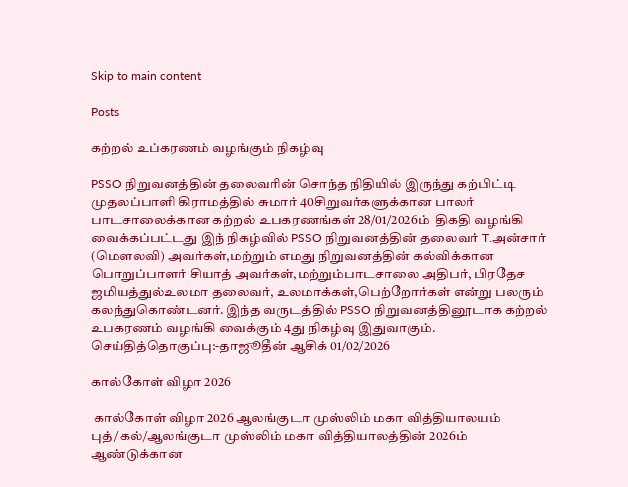Skip to main content

Posts

கற்றல் உப்கரணம் வழங்கும் நிகழ்வு

PSSO நிறுவனத்தின் தலைவரின் சொந்த நிதியில் இருந்து கற்பிட்டி முதலப்பாளி கிராமத்தில் சுமார் 40சிறுவர்களுக்கான பாலர் பாடசாலைக்கான கற்றல் உபகரணங்கள் 28/01/2026ம்  திகதி வழங்கி வைக்கப்பட்டது இந் நிகழ்வில் PSSO நிறுவனத்தின் தலைவர் T.அன்சார் (மௌலவி) அவர்கள்,மற்றும் எமது நிறுவனத்தின் கல்விக்கான பொறுப்பாளர் சியாத் அவர்கள்,மற்றும்பாடசாலை அதிபர், பிரதேச ஜமியத்துல்உலமா தலைவர், உலமாக்கள்,பெற்றோர்கள் என்று பலரும் கலந்துகொண்டனர். இந்த வருடத்தில் PSSO நிறுவனத்தினூடாக கற்றல் உபகரணம் வழங்கி வைக்கும் 4து நிகழ்வு இதுவாகும். செய்தித்தொகுப்பு:-தாஜூதீன் ஆசிக் 01/02/2026

கால்கோள் விழா 2026

 கால்கோள் விழா 2026 ஆலங்குடா முஸ்லிம் மகா வித்தியாலயம் புத்/கல்/ஆலங்குடா முஸ்லிம் மகா வித்தியாலத்தின் 2026ம் ஆண்டுக்கான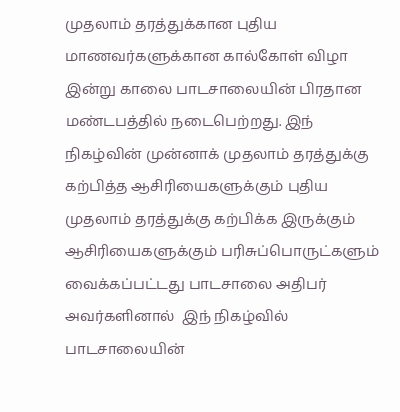முதலாம் தரத்துக்கான புதிய மாணவர்களுக்கான கால்கோள் விழா இன்று காலை பாடசாலையின் பிரதான மண்டபத்தில் நடைபெற்றது. இந் நிகழ்வின் முன்னாக் முதலாம் தரத்துக்கு கற்பித்த ஆசிரியைகளுக்கும் புதிய முதலாம் தரத்துக்கு கற்பிக்க இருக்கும் ஆசிரியைகளுக்கும் பரிசுப்பொருட்களும் வைக்கப்பட்டது பாடசாலை அதிபர் அவர்களினால்  இந் நிகழ்வில் பாடசாலையின்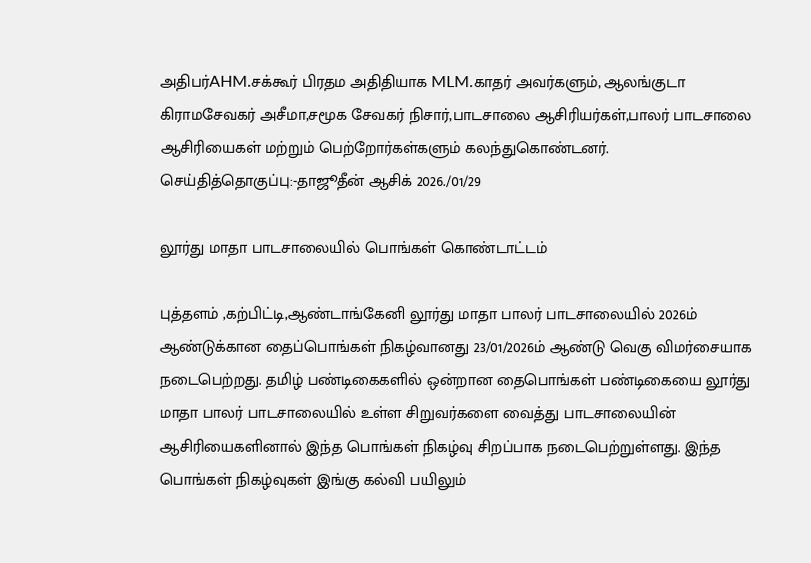அதிபர்AHM.சக்கூர் பிரதம அதிதியாக MLM.காதர் அவர்களும், ஆலங்குடா கிராமசேவகர் அசீமா,சமூக சேவகர் நிசார்,பாடசாலை ஆசிரியர்கள்,பாலர் பாடசாலை ஆசிரியைகள் மற்றும் பெற்றோர்கள்களும் கலந்துகொண்டனர். செய்தித்தொகுப்பு:-தாஜூதீன் ஆசிக் 2026./01/29

லூர்து மாதா பாடசாலையில் பொங்கள் கொண்டாட்டம்

புத்தளம் ,கற்பிட்டி,ஆண்டாங்கேனி லூர்து மாதா பாலர் பாடசாலையில் 2026ம் ஆண்டுக்கான தைப்பொங்கள் நிகழ்வானது 23/01/2026ம் ஆண்டு வெகு விமர்சையாக நடைபெற்றது. தமிழ் பண்டிகைகளில் ஒன்றான தைபொங்கள் பண்டிகையை லூர்து மாதா பாலர் பாடசாலையில் உள்ள சிறுவர்களை வைத்து பாடசாலையின் ஆசிரியைகளினால் இந்த பொங்கள் நிகழ்வு சிறப்பாக நடைபெற்றுள்ளது. இந்த பொங்கள் நிகழ்வுகள் இங்கு கல்வி பயிலும்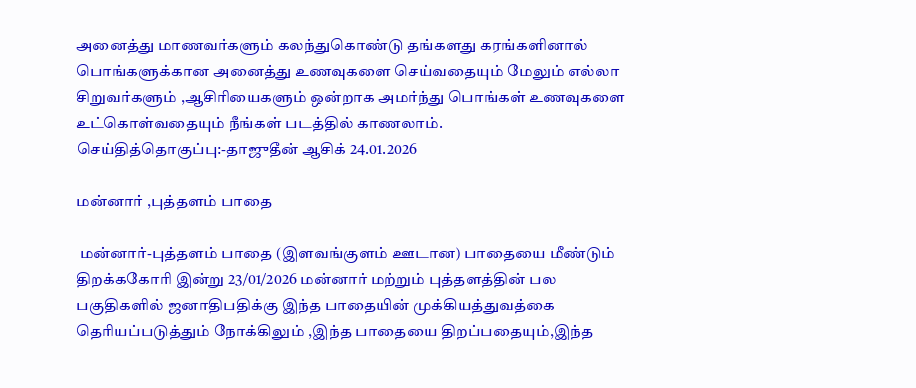அனைத்து மாணவர்களும் கலந்துகொண்டு தங்களது கரங்களினால் பொங்களுக்கான அனைத்து உணவுகளை செய்வதையும் மேலும் எல்லா சிறுவர்களும் ,ஆசிரியைகளும் ஒன்றாக அமர்ந்து பொங்கள் உணவுகளை உட்கொள்வதையும் நீங்கள் படத்தில் காணலாம். செய்தித்தொகுப்பு:-தாஜுதீன் ஆசிக் 24.01.2026

மன்னார் ,புத்தளம் பாதை

 மன்னார்-புத்தளம் பாதை (இளவங்குளம் ஊடான) பாதையை மீண்டும் திறக்ககோரி இன்று 23/01/2026 மன்னார் மற்றும் புத்தளத்தின் பல பகுதிகளில் ஜனாதிபதிக்கு இந்த பாதையின் முக்கியத்துவத்கை தெரியப்படுத்தும் நோக்கிலும் ,இந்த பாதையை திறப்பதையும்,இந்த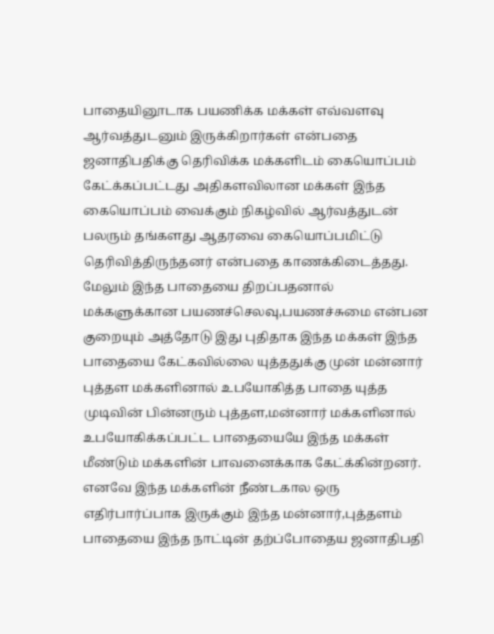பாதையினூடாக பயணிக்க மக்கள் எவ்வளவு ஆர்வத்துடனும் இருக்கிறார்கள் என்பதை ஜனாதிபதிக்கு தெரிவிக்க மக்களிடம் கையொப்பம் கேட்க்கப்பட்டது அதிகளவிலான மக்கள் இந்த கையொப்பம் வைக்கும் நிகழ்வில் ஆர்வத்துடன் பலரும் தங்களது ஆதரவை கையொப்பமிட்டு தெரிவித்திருந்தனர் என்பதை காணக்கிடைத்தது. மேலும் இந்த பாதையை திறப்பதனால் மக்களுக்கான பயணச்செலவு,பயணச்சுமை என்பன குறையும் அத்தோடு இது புதிதாக இந்த மக்கள் இந்த பாதையை கேட்கவில்லை யுத்ததுக்கு முன் மன்னார் புத்தள மக்களினால் உபயோகித்த பாதை யுத்த முடிவின் பின்னரும் புத்தள,மன்னார் மக்களினால் உபயோகிக்கப்பட்ட பாதையையே இந்த மக்கள் மீண்டும் மக்களின் பாவனைக்காக கேட்க்கின்றனர். எனவே இந்த மக்களின் நீண்டகால ஒரு எதிர்பார்ப்பாக இருக்கும் இந்த மன்னார்,புத்தளம் பாதையை இந்த நாட்டின் தற்ப்போதைய ஜனாதிபதி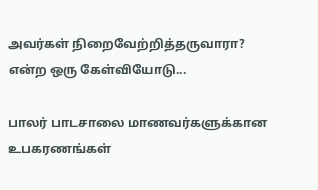அவர்கள் நிறைவேற்றித்தருவாரா? என்ற ஒரு கேள்வியோடு...

பாலர் பாடசாலை மாணவர்களுக்கான உபகரணங்கள்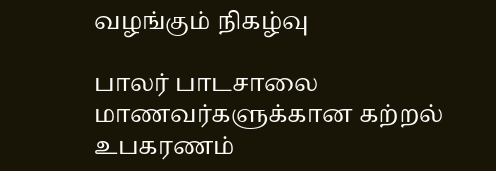வழங்கும் நிகழ்வு

பாலர் பாடசாலை மாணவர்களுக்கான கற்றல் உபகரணம்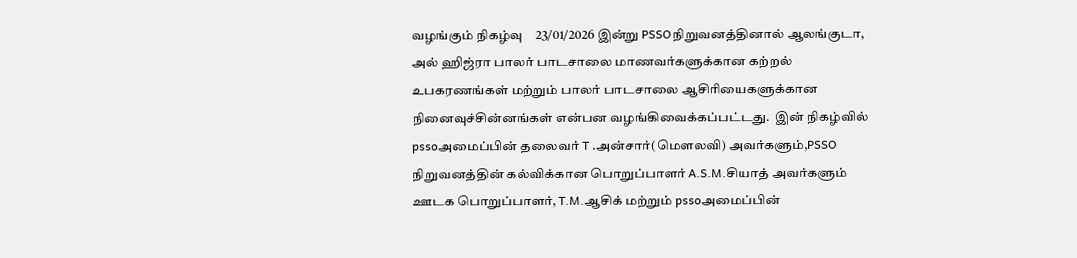வழங்கும் நிகழ்வு    23/01/2026 இன்று PSSOநிறுவனத்தினால் ஆலங்குடா, அல் ஹிஜ்ரா பாலர் பாடசாலை மாணவர்களுக்கான கற்றல் உபகரணங்கள் மற்றும் பாலர் பாடசாலை ஆசிரியைகளுக்கான நினைவுச்சின்னங்கள் என்பன வழங்கிவைக்கப்பட்டது.  இன் நிகழ்வில்  pssoஅமைப்பின் தலைவர் T .அன்சார்(மௌலவி) அவர்களும்,PSSO நிறுவனத்தின் கல்விக்கான பொறுப்பாளர் A.S.M.சியாத் அவர்களும் ஊடக பொறுப்பாளர், T.M.ஆசிக் மற்றும் pssoஅமைப்பின்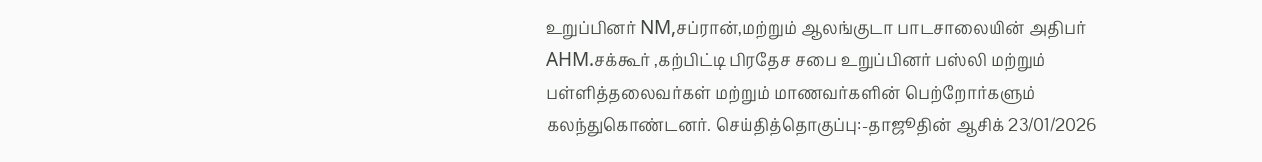உறுப்பினர் NM,சப்ரான்,மற்றும் ஆலங்குடா பாடசாலையின் அதிபர் AHM.சக்கூர் ,கற்பிட்டி பிரதேச சபை உறுப்பினர் பஸ்லி மற்றும் பள்ளித்தலைவர்கள் மற்றும் மாணவர்களின் பெற்றோர்களும் கலந்துகொண்டனர். செய்தித்தொகுப்பு:-தாஜூதின் ஆசிக் 23/01/2026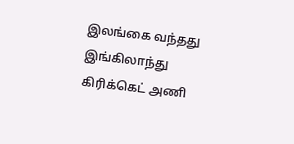இலங்கை வந்தது இங்கிலாந்து கிரிக்கெட் அணி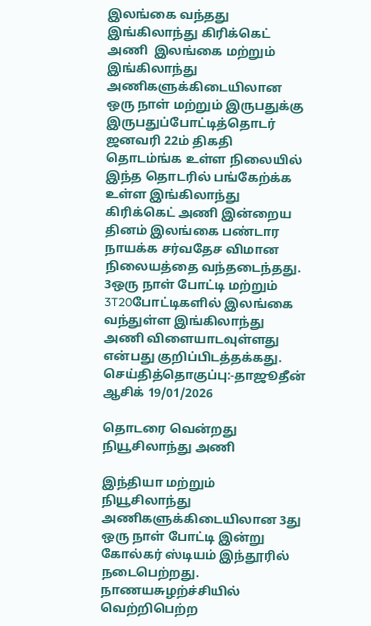இலங்கை வந்தது இங்கிலாந்து கிரிக்கெட் அணி  இலங்கை மற்றும் இங்கிலாந்து அணிகளுக்கிடையிலான ஒரு நாள் மற்றும் இருபதுக்கு இருபதுப்போட்டித்தொடர் ஜனவரி 22ம் திகதி தொடம்ங்க உள்ள நிலையில் இந்த தொடரில் பங்கேற்க்க உள்ள இங்கிலாந்து கிரிக்கெட் அணி இன்றைய தினம் இலங்கை பண்டார நாயக்க சர்வதேச விமான நிலையத்தை வந்தடைந்தது.   3ஒரு நாள் போட்டி மற்றும் 3T20போட்டிகளில் இலங்கை வந்துள்ள இங்கிலாந்து அணி விளையாடவுள்ளது என்பது குறிப்பிடத்தக்கது.   செய்தித்தொகுப்பு:-தாஜூதீன் ஆசிக் 19/01/2026

தொடரை வென்றது நியூசிலாந்து அணி

இந்தியா மற்றும் நியூசிலாந்து அணிகளுக்கிடையிலான 3து ஒரு நாள் போட்டி இன்று கோல்கர் ஸ்டியம் இந்தூரில் நடைபெற்றது.    நாணயசுழற்ச்சியில் வெற்றிபெற்ற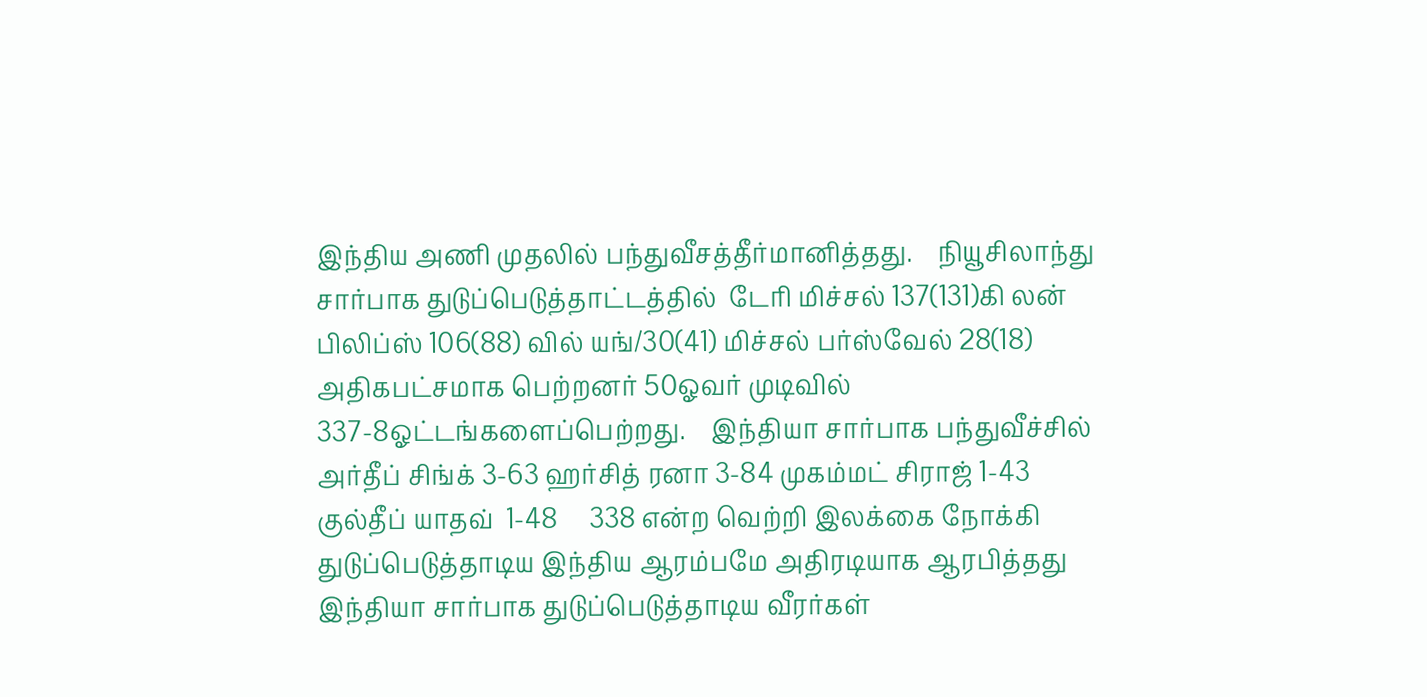இந்திய அணி முதலில் பந்துவீசத்தீர்மானித்தது.    நியூசிலாந்து சார்பாக துடுப்பெடுத்தாட்டத்தில்  டேரி மிச்சல் 137(131)கி லன் பிலிப்ஸ் 106(88) வில் யங்/30(41) மிச்சல் பர்ஸ்வேல் 28(18)        அதிகபட்சமாக பெற்றனர் 50ஓவர் முடிவில் 337-8ஓட்டங்களைப்பெற்றது.    இந்தியா சார்பாக பந்துவீச்சில்  அர்தீப் சிங்க் 3-63 ஹர்சித் ரனா 3-84 முகம்மட் சிராஜ் 1-43 குல்தீப் யாதவ்  1-48     338 என்ற வெற்றி இலக்கை நோக்கி  துடுப்பெடுத்தாடிய இந்திய ஆரம்பமே அதிரடியாக ஆரபித்தது இந்தியா சார்பாக துடுப்பெடுத்தாடிய வீரர்கள்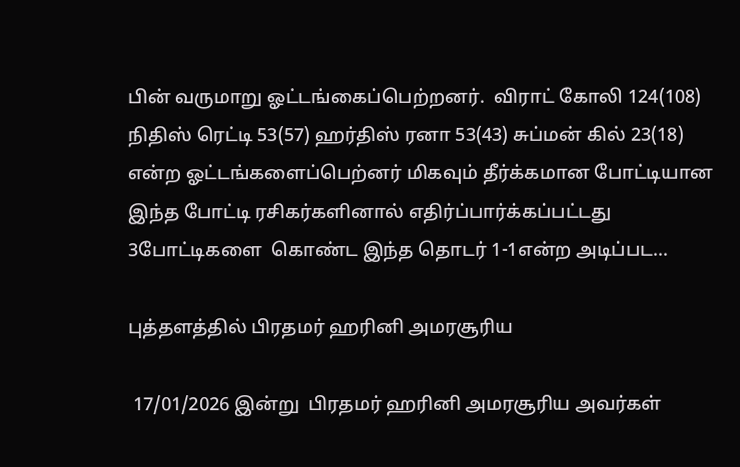பின் வருமாறு ஓட்டங்கைப்பெற்றனர்.  விராட் கோலி 124(108) நிதிஸ் ரெட்டி 53(57) ஹர்திஸ் ரனா 53(43) சுப்மன் கில் 23(18)     என்ற ஓட்டங்களைப்பெற்னர் மிகவும் தீர்க்கமான போட்டியான இந்த போட்டி ரசிகர்களினால் எதிர்ப்பார்க்கப்பட்டது 3போட்டிகளை  கொண்ட இந்த தொடர் 1-1என்ற அடிப்பட...

புத்தளத்தில் பிரதமர் ஹரினி அமரசூரிய

 17/01/2026 இன்று  பிரதமர் ஹரினி அமரசூரிய அவர்கள்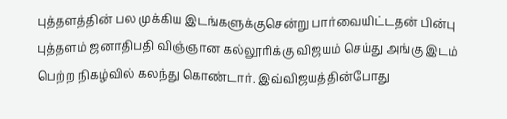புத்தளத்தின் பல முக்கிய இடங்களுக்குசென்று பார்வையிட்டதன் பின்பு புத்தளம் ஜனாதிபதி விஞ்ஞான கல்லூரிக்கு விஜயம் செய்து அங்கு இடம் பெற்ற நிகழ்வில் கலந்து கொண்டார். இவ்விஜயத்தின்போது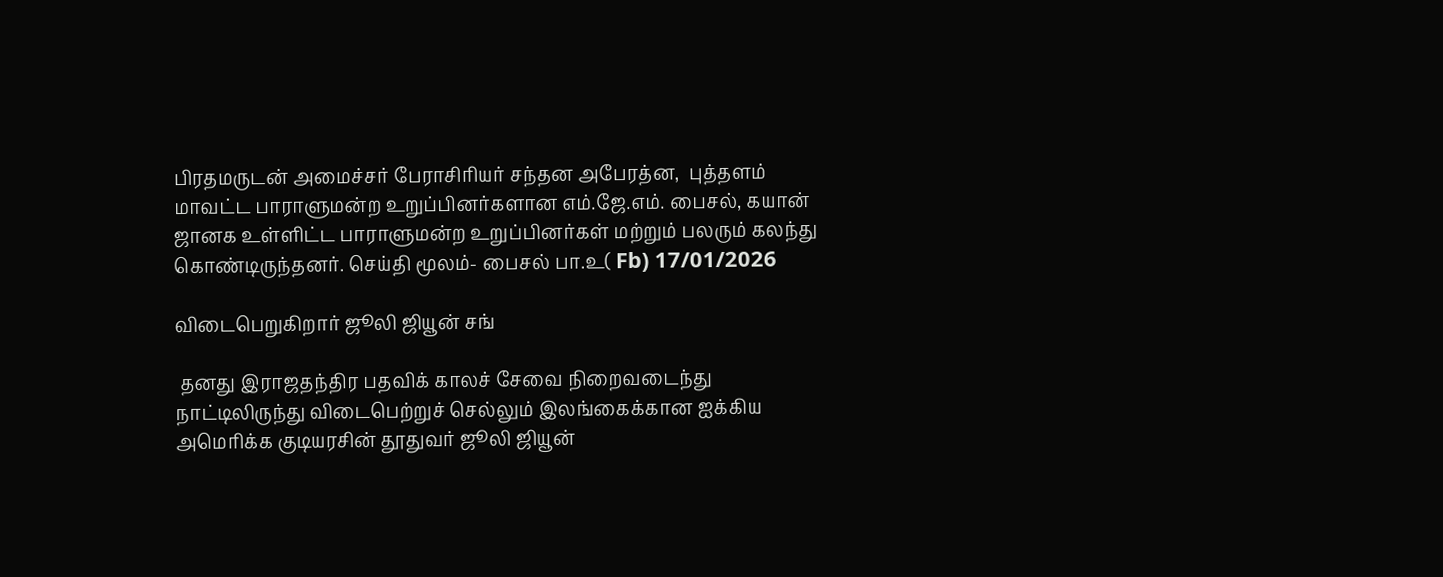பிரதமருடன் அமைச்சர் பேராசிரியர் சந்தன அபேரத்ன,  புத்தளம் மாவட்ட பாராளுமன்ற உறுப்பினர்களான எம்.ஜே.எம். பைசல், கயான் ஜானக உள்ளிட்ட பாராளுமன்ற உறுப்பினர்கள் மற்றும் பலரும் கலந்து கொண்டிருந்தனர். செய்தி மூலம்- பைசல் பா.உ( Fb) 17/01/2026

விடைபெறுகிறார் ஜூலி ஜியூன் சங்

 தனது இராஜதந்திர பதவிக் காலச் சேவை நிறைவடைந்து நாட்டிலிருந்து விடைபெற்றுச் செல்லும் இலங்கைக்கான ஐக்கிய அமெரிக்க குடியரசின் தூதுவர் ஜூலி ஜியூன்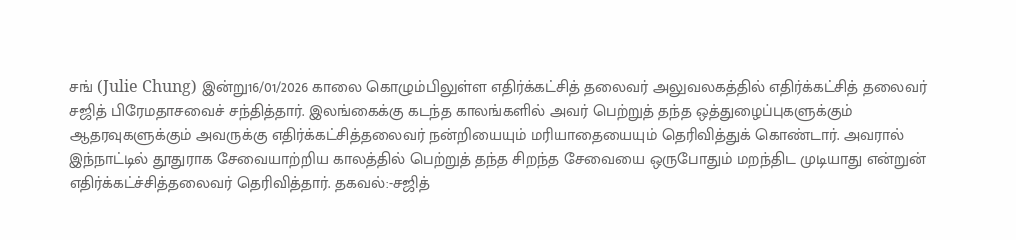சங் (Julie Chung) இன்று16/01/2026 காலை கொழும்பிலுள்ள எதிர்க்கட்சித் தலைவர் அலுவலகத்தில் எதிர்க்கட்சித் தலைவர் சஜித் பிரேமதாசவைச் சந்தித்தார். இலங்கைக்கு கடந்த காலங்களில் அவர் பெற்றுத் தந்த ஒத்துழைப்புகளுக்கும் ஆதரவுகளுக்கும் அவருக்கு எதிர்க்கட்சித்தலைவர் நன்றியையும் மரியாதையையும் தெரிவித்துக் கொண்டார். அவரால் இந்நாட்டில் தூதுராக சேவையாற்றிய காலத்தில் பெற்றுத் தந்த சிறந்த சேவையை ஒருபோதும் மறந்திட முடியாது என்றுன் எதிர்க்கட்ச்சித்தலைவர் தெரிவித்தார். தகவல்:-சஜித்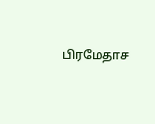பிரமேதாச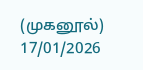(முகனூல்) 17/01/2026